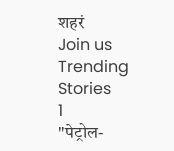शहरं
Join us
Trending Stories
1
"पेट्रोल-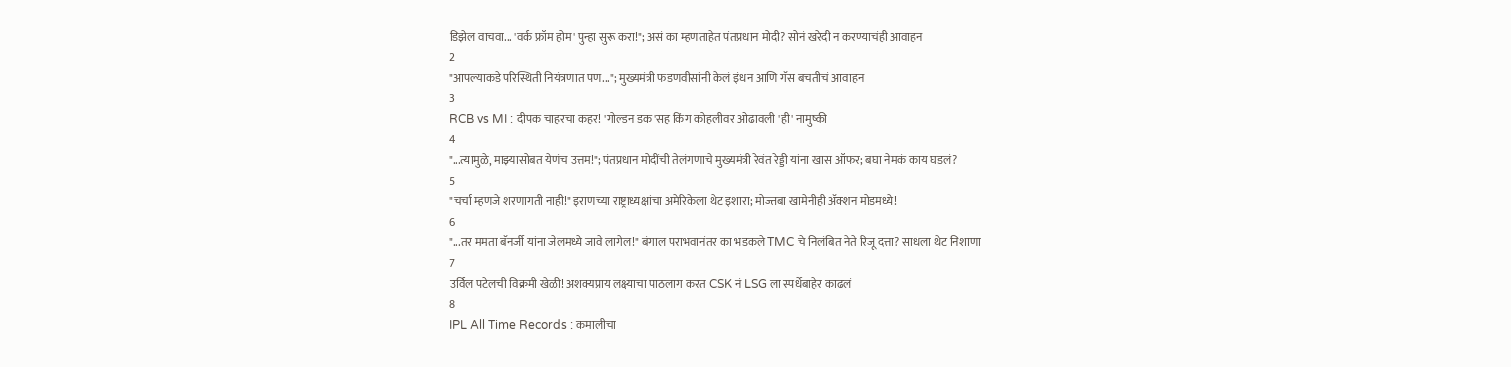डिझेल वाचवा... 'वर्क फ्रॉम होम' पुन्हा सुरू करा!"; असं का म्हणताहेत पंतप्रधान मोदी? सोनं खरेदी न करण्याचंही आवाहन
2
"आपल्याकडे परिस्थिती नियंत्रणात पण..."; मुख्यमंत्री फडणवीसांनी केलं इंधन आणि गॅस बचतीचं आवाहन
3
RCB vs MI : दीपक चाहरचा कहर! 'गोल्डन डक'सह किंग कोहलीवर ओढावली 'ही' नामुष्की
4
"...त्यामुळे, माझ्यासोबत येणंच उत्तम!"; पंतप्रधान मोदींची तेलंगणाचे मुख्यमंत्री रेवंत रेड्डी यांना खास ऑफर; बघा नेमकं काय घडलं?
5
"चर्चा म्हणजे शरणागती नाही!" इराणच्या राष्ट्राध्यक्षांचा अमेरिकेला थेट इशारा; मोज्तबा खामेनीही अ‍ॅक्शन मोडमध्ये!
6
"...तर ममता बॅनर्जी यांना जेलमध्ये जावे लागेल!" बंगाल पराभवानंतर का भडकले TMC चे निलंबित नेते रिजू दत्ता? साधला थेट निशाणा
7
उर्विल पटेलची विक्रमी खेळी! अशक्यप्राय लक्ष्याचा पाठलाग करत CSK नं LSG ला स्पर्धेबाहेर काढलं
8
IPL All Time Records : कमालीचा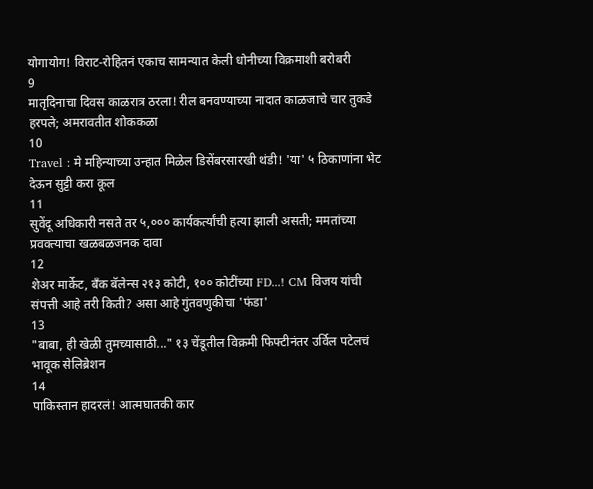योगायोग! विराट-रोहितनं एकाच सामन्यात केली धोनीच्या विक्रमाशी बरोबरी
9
मातृदिनाचा दिवस काळरात्र ठरला! रील बनवण्याच्या नादात काळजाचे चार तुकडे हरपले; अमरावतीत शोककळा
10
Travel : मे महिन्याच्या उन्हात मिळेल डिसेंबरसारखी थंडी! 'या' ५ ठिकाणांना भेट देऊन सुट्टी करा कूल
11
सुवेंदू अधिकारी नसते तर ५,००० कार्यकर्त्यांची हत्या झाली असती; ममतांच्या प्रवक्त्याचा खळबळजनक दावा
12
शेअर मार्केट, बँक बॅलेन्स २१३ कोटी, १०० कोटींच्या FD...! CM विजय यांची संपत्ती आहे तरी किती? असा आहे गुंतवणुकीचा 'फंडा'
13
"बाबा, ही खेळी तुमच्यासाठी..." १३ चेंडूतील विक्रमी फिफ्टीनंतर उर्विल पटेलचं भावूक सेलिब्रेशन
14
पाकिस्तान हादरलं! आत्मघातकी कार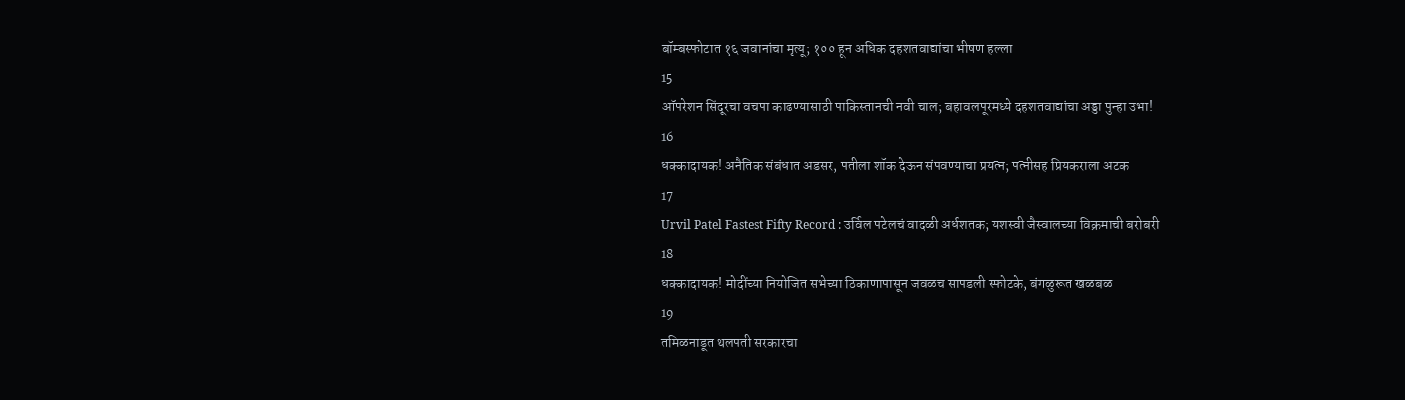बॉम्बस्फोटात १६ जवानांचा मृत्यू; १०० हून अधिक दहशतवाद्यांचा भीषण हल्ला
15
ऑपरेशन सिंदूरचा वचपा काढण्यासाठी पाकिस्तानची नवी चाल; बहावलपूरमध्ये दहशतवाद्यांचा अड्डा पुन्हा उभा!
16
धक्कादायक! अनैतिक संबंधात अडसर, पतीला शॉक देऊन संपवण्याचा प्रयत्न; पत्नीसह प्रियकराला अटक
17
Urvil Patel Fastest Fifty Record : उर्विल पटेलचं वादळी अर्धशतक; यशस्वी जैस्वालच्या विक्रमाची बरोबरी
18
धक्कादायक! मोदींच्या नियोजित सभेच्या ठिकाणापासून जवळच सापडली स्फोटके, बंगळुरूत खळबळ
19
तमिळनाडूत थलपती सरकारचा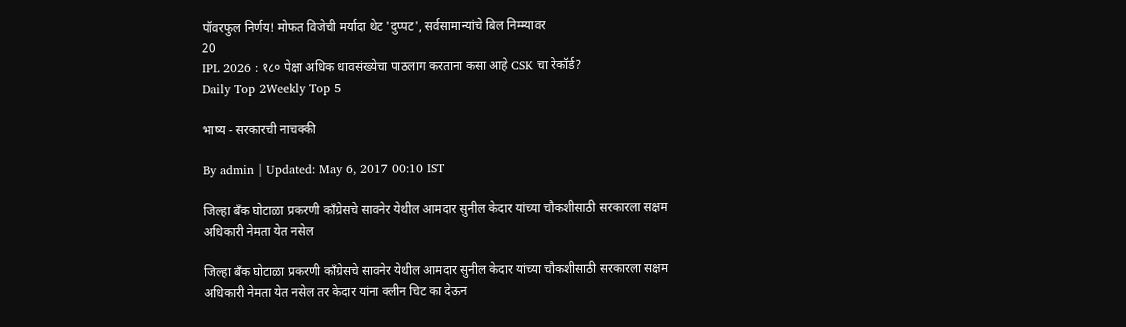पॉवरफुल निर्णय! मोफत विजेची मर्यादा थेट 'दुप्पट', सर्वसामान्यांचे बिल निम्म्यावर
20
IPL 2026 : १८० पेक्षा अधिक धावसंख्येचा पाठलाग करताना कसा आहे CSK चा रेकॉर्ड?
Daily Top 2Weekly Top 5

भाष्य - सरकारची नाचक्की

By admin | Updated: May 6, 2017 00:10 IST

जिल्हा बँक घोटाळा प्रकरणी काँग्रेसचे सावनेर येथील आमदार सुनील केदार यांच्या चौकशीसाठी सरकारला सक्षम अधिकारी नेमता येत नसेल

जिल्हा बँक घोटाळा प्रकरणी काँग्रेसचे सावनेर येथील आमदार सुनील केदार यांच्या चौकशीसाठी सरकारला सक्षम अधिकारी नेमता येत नसेल तर केदार यांना क्लीन चिट का देऊन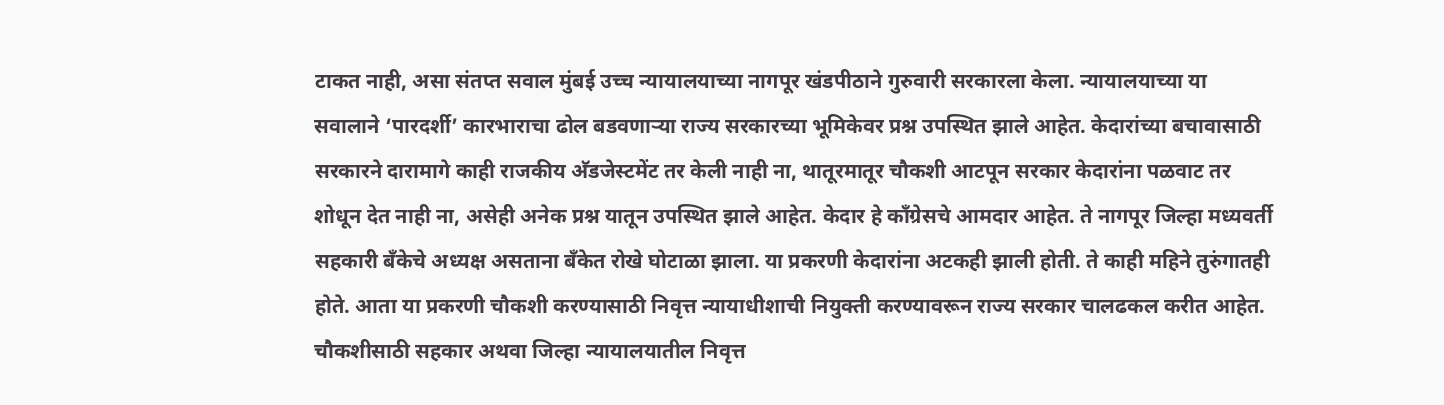टाकत नाही, असा संतप्त सवाल मुंबई उच्च न्यायालयाच्या नागपूर खंडपीठाने गुरुवारी सरकारला केला. न्यायालयाच्या या सवालाने ‘पारदर्शी’ कारभाराचा ढोल बडवणाऱ्या राज्य सरकारच्या भूमिकेवर प्रश्न उपस्थित झाले आहेत. केदारांच्या बचावासाठी सरकारने दारामागे काही राजकीय अ‍ॅडजेस्टमेंट तर केली नाही ना, थातूरमातूर चौकशी आटपून सरकार केदारांना पळवाट तर शोधून देत नाही ना, असेही अनेक प्रश्न यातून उपस्थित झाले आहेत. केदार हे काँग्रेसचे आमदार आहेत. ते नागपूर जिल्हा मध्यवर्ती सहकारी बँकेचे अध्यक्ष असताना बँकेत रोखे घोटाळा झाला. या प्रकरणी केदारांना अटकही झाली होती. ते काही महिने तुरुंगातही होते. आता या प्रकरणी चौकशी करण्यासाठी निवृत्त न्यायाधीशाची नियुक्ती करण्यावरून राज्य सरकार चालढकल करीत आहेत. चौकशीसाठी सहकार अथवा जिल्हा न्यायालयातील निवृत्त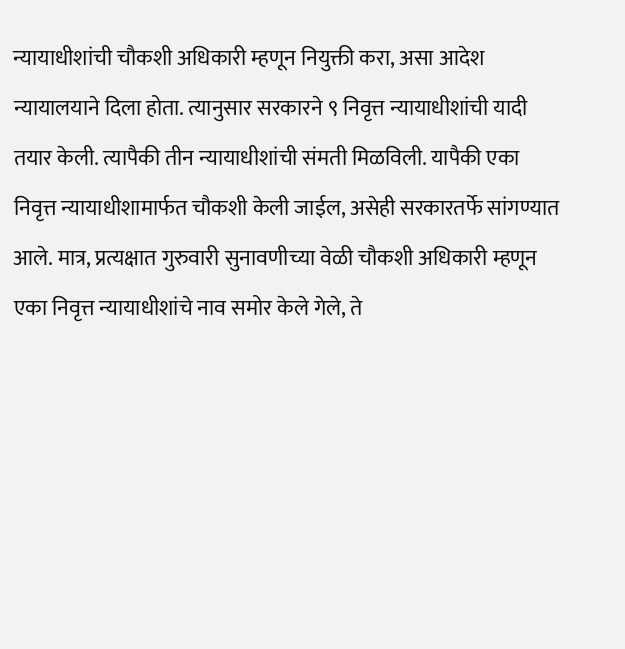न्यायाधीशांची चौकशी अधिकारी म्हणून नियुक्ती करा, असा आदेश न्यायालयाने दिला होता. त्यानुसार सरकारने ९ निवृत्त न्यायाधीशांची यादी तयार केली. त्यापैकी तीन न्यायाधीशांची संमती मिळविली. यापैकी एका निवृत्त न्यायाधीशामार्फत चौकशी केली जाईल, असेही सरकारतर्फे सांगण्यात आले. मात्र, प्रत्यक्षात गुरुवारी सुनावणीच्या वेळी चौकशी अधिकारी म्हणून एका निवृत्त न्यायाधीशांचे नाव समोर केले गेले, ते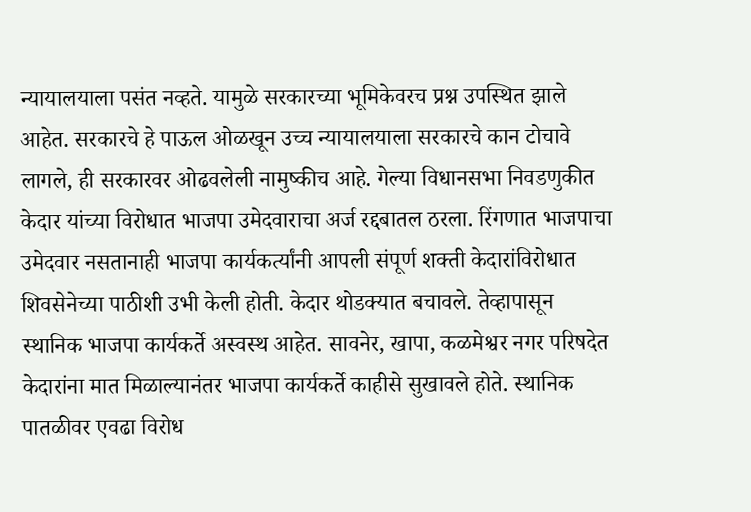न्यायालयाला पसंत नव्हते. यामुळे सरकारच्या भूमिकेवरच प्रश्न उपस्थित झाले आहेत. सरकारचे हे पाऊल ओळखून उच्च न्यायालयाला सरकारचे कान टोचावे लागले, ही सरकारवर ओढवलेली नामुष्कीच आहे. गेल्या विधानसभा निवडणुकीत केदार यांच्या विरोधात भाजपा उमेदवाराचा अर्ज रद्दबातल ठरला. रिंगणात भाजपाचा उमेदवार नसतानाही भाजपा कार्यकर्त्यांनी आपली संपूर्ण शक्ती केदारांविरोधात शिवसेनेच्या पाठीशी उभी केली होती. केदार थोडक्यात बचावले. तेव्हापासून स्थानिक भाजपा कार्यकर्ते अस्वस्थ आहेत. सावनेर, खापा, कळमेश्वर नगर परिषदेत केदारांना मात मिळाल्यानंतर भाजपा कार्यकर्ते काहीसे सुखावले होते. स्थानिक पातळीवर एवढा विरोध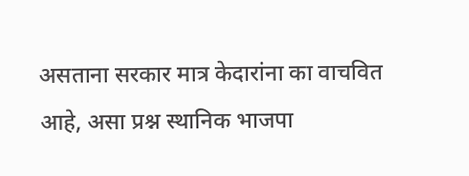असताना सरकार मात्र केदारांना का वाचवित आहे, असा प्रश्न स्थानिक भाजपा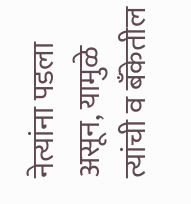नेत्यांना पडला असून, यामुळे त्यांची व बँकेतील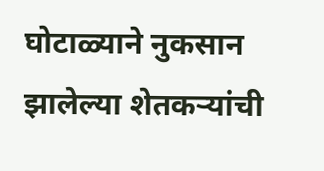घोटाळ्याने नुकसान झालेल्या शेतकऱ्यांची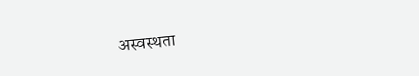अस्वस्थता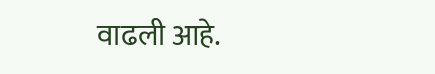वाढली आहे.